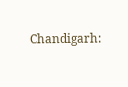Chandigarh: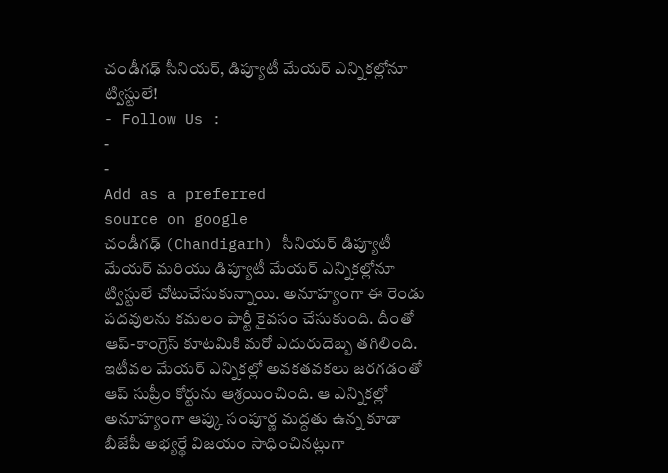చండీగఢ్ సీనియర్, డిప్యూటీ మేయర్ ఎన్నికల్లోనూ ట్విస్టులే!
- Follow Us :
-
-
Add as a preferred
source on google
చండీగఢ్ (Chandigarh) సీనియర్ డిప్యూటీ మేయర్ మరియు డిప్యూటీ మేయర్ ఎన్నికల్లోనూ ట్విస్టులే చోటుచేసుకున్నాయి. అనూహ్యంగా ఈ రెండు పదవులను కమలం పార్టీ కైవసం చేసుకుంది. దీంతో ఆప్-కాంగ్రెస్ కూటమికి మరో ఎదురుదెబ్బ తగిలింది.
ఇటీవల మేయర్ ఎన్నికల్లో అవకతవకలు జరగడంతో ఆప్ సుప్రీం కోర్టును ఆశ్రయించింది. ఆ ఎన్నికల్లో అనూహ్యంగా ఆప్కు సంపూర్ణ మద్దతు ఉన్న కూడా బీజేపీ అభ్యర్థే విజయం సాధించినట్లుగా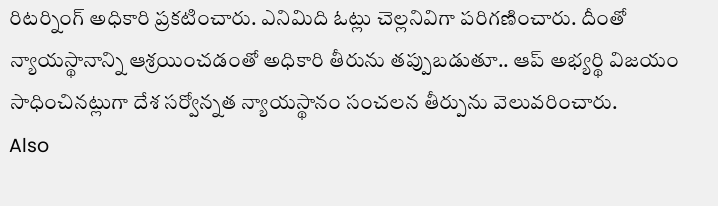రిటర్నింగ్ అధికారి ప్రకటించారు. ఎనిమిది ఓట్లు చెల్లనివిగా పరిగణించారు. దీంతో న్యాయస్థానాన్ని ఆశ్రయించడంతో అధికారి తీరును తప్పుబడుతూ.. ఆప్ అభ్యర్థి విజయం సాధించినట్లుగా దేశ సర్వోన్నత న్యాయస్థానం సంచలన తీర్పును వెలువరించారు.
Also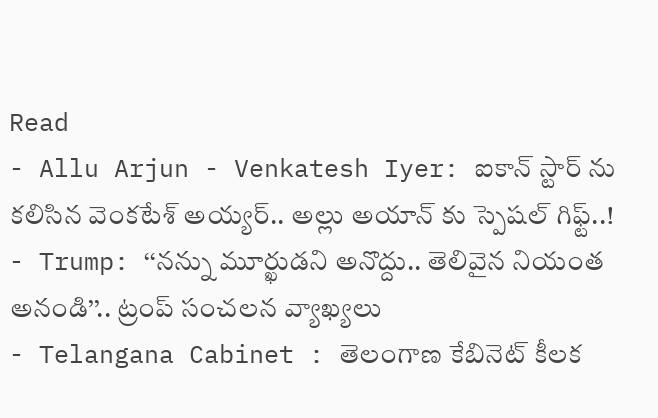Read
- Allu Arjun - Venkatesh Iyer: ఐకాన్ స్టార్ ను కలిసిన వెంకటేశ్ అయ్యర్.. అల్లు అయాన్ కు స్పెషల్ గిఫ్ట్..!
- Trump: ‘‘నన్ను మూర్ఖుడని అనొద్దు.. తెలివైన నియంత అనండి’’.. ట్రంప్ సంచలన వ్యాఖ్యలు
- Telangana Cabinet : తెలంగాణ కేబినెట్ కీలక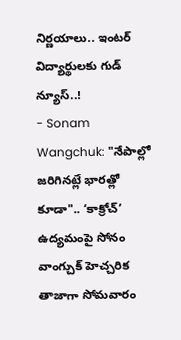నిర్ణయాలు.. ఇంటర్ విద్యార్థులకు గుడ్ న్యూస్..!
- Sonam Wangchuk: "నేపాల్లో జరిగినట్లే భారత్లో కూడా".. ‘కాక్రోచ్’ ఉద్యమంపై సోనం వాంగ్చుక్ హెచ్చరిక
తాజాగా సోమవారం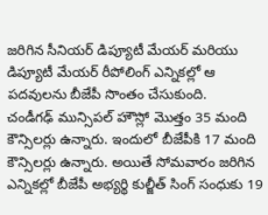జరిగిన సీనియర్ డిప్యూటీ మేయర్ మరియు డిప్యూటీ మేయర్ రీపోలింగ్ ఎన్నికల్లో ఆ పదవులను బీజేపీ సొంతం చేసుకుంది.
చండీగఢ్ మున్సిపల్ హౌస్లో మొత్తం 35 మంది కౌన్సిలర్లు ఉన్నారు. ఇందులో బీజేపీకి 17 మంది కౌన్సిలర్లు ఉన్నారు. అయితే సోమవారం జరిగిన ఎన్నికల్లో బీజేపీ అభ్యర్థి కుల్జీత్ సింగ్ సంధుకు 19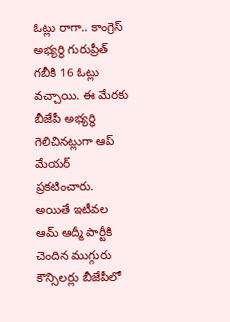ఓట్లు రాగా.. కాంగ్రెస్ అభ్యర్థి గురుప్రీత్ గబీకి 16 ఓట్లు వచ్చాయి. ఈ మేరకు బీజేపీ అభ్యర్థి గెలిచినట్లుగా ఆప్ మేయర్ ప్రకటించారు. అయితే ఇటీవల ఆమ్ ఆద్మీ పార్టీకి చెందిన ముగ్గురు కౌన్సిలర్లు బీజేపీలో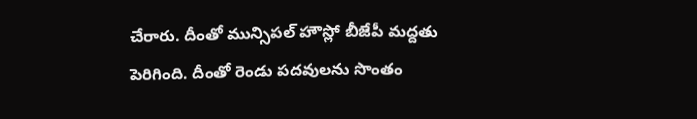చేరారు. దీంతో మున్సిపల్ హౌస్లో బీజేపీ మద్దతు పెరిగింది. దీంతో రెండు పదవులను సొంతం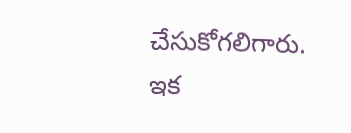చేసుకోగలిగారు. ఇక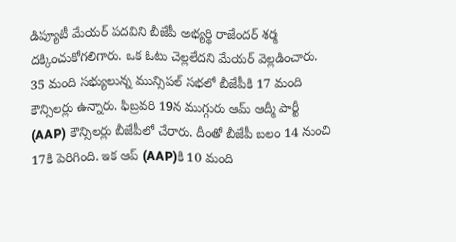డిప్యూటీ మేయర్ పదవిని బీజేపీ అభ్యర్థి రాజేందర్ శర్మ దక్కించుకోగలిగారు. ఒక ఓటు చెల్లలేదని మేయర్ వెల్లడించారు.
35 మంది సభ్యులున్న మున్సిపల్ సభలో బీజేపీకి 17 మంది కౌన్సిలర్లు ఉన్నారు. ఫిబ్రవరి 19న ముగ్గురు ఆమ్ ఆద్మీ పార్టీ (AAP) కౌన్సిలర్లు బీజేపీలో చేరారు. దీంతో బీజేపీ బలం 14 నుంచి 17కి పెరిగింది. ఇక ఆప్ (AAP)కి 10 మంది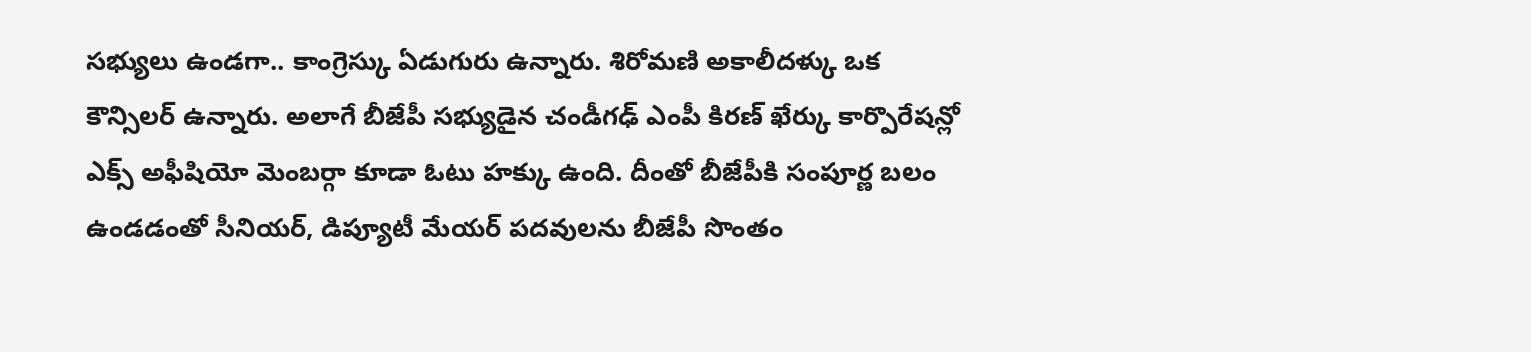సభ్యులు ఉండగా.. కాంగ్రెస్కు ఏడుగురు ఉన్నారు. శిరోమణి అకాలీదళ్కు ఒక కౌన్సిలర్ ఉన్నారు. అలాగే బీజేపీ సభ్యుడైన చండీగఢ్ ఎంపీ కిరణ్ ఖేర్కు కార్పొరేషన్లో ఎక్స్ అఫీషియో మెంబర్గా కూడా ఓటు హక్కు ఉంది. దీంతో బీజేపీకి సంపూర్ణ బలం ఉండడంతో సీనియర్, డిప్యూటీ మేయర్ పదవులను బీజేపీ సొంతం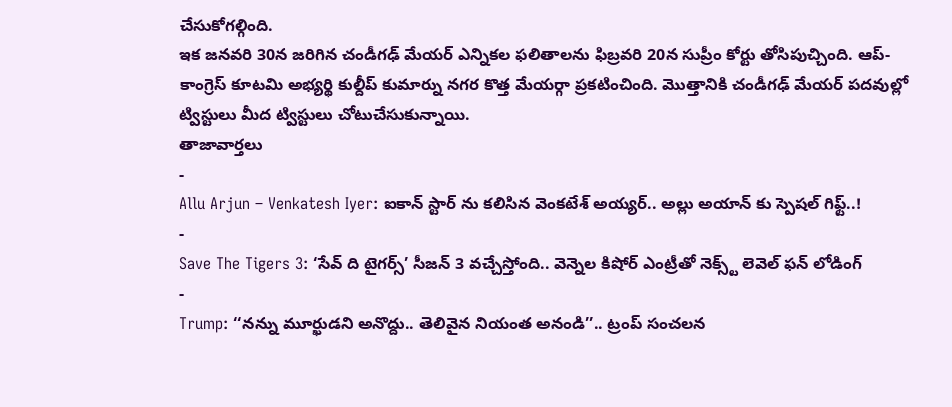చేసుకోగల్గింది.
ఇక జనవరి 30న జరిగిన చండీగఢ్ మేయర్ ఎన్నికల ఫలితాలను ఫిబ్రవరి 20న సుప్రీం కోర్టు తోసిపుచ్చింది. ఆప్-కాంగ్రెస్ కూటమి అభ్యర్థి కుల్దీప్ కుమార్ను నగర కొత్త మేయర్గా ప్రకటించింది. మొత్తానికి చండీగఢ్ మేయర్ పదవుల్లో ట్విస్టులు మీద ట్విస్టులు చోటుచేసుకున్నాయి.
తాజావార్తలు
-
Allu Arjun – Venkatesh Iyer: ఐకాన్ స్టార్ ను కలిసిన వెంకటేశ్ అయ్యర్.. అల్లు అయాన్ కు స్పెషల్ గిఫ్ట్..!
-
Save The Tigers 3: ‘సేవ్ ది టైగర్స్’ సీజన్ 3 వచ్చేస్తోంది.. వెన్నెల కిషోర్ ఎంట్రీతో నెక్స్ట్ లెవెల్ ఫన్ లోడింగ్
-
Trump: ‘‘నన్ను మూర్ఖుడని అనొద్దు.. తెలివైన నియంత అనండి’’.. ట్రంప్ సంచలన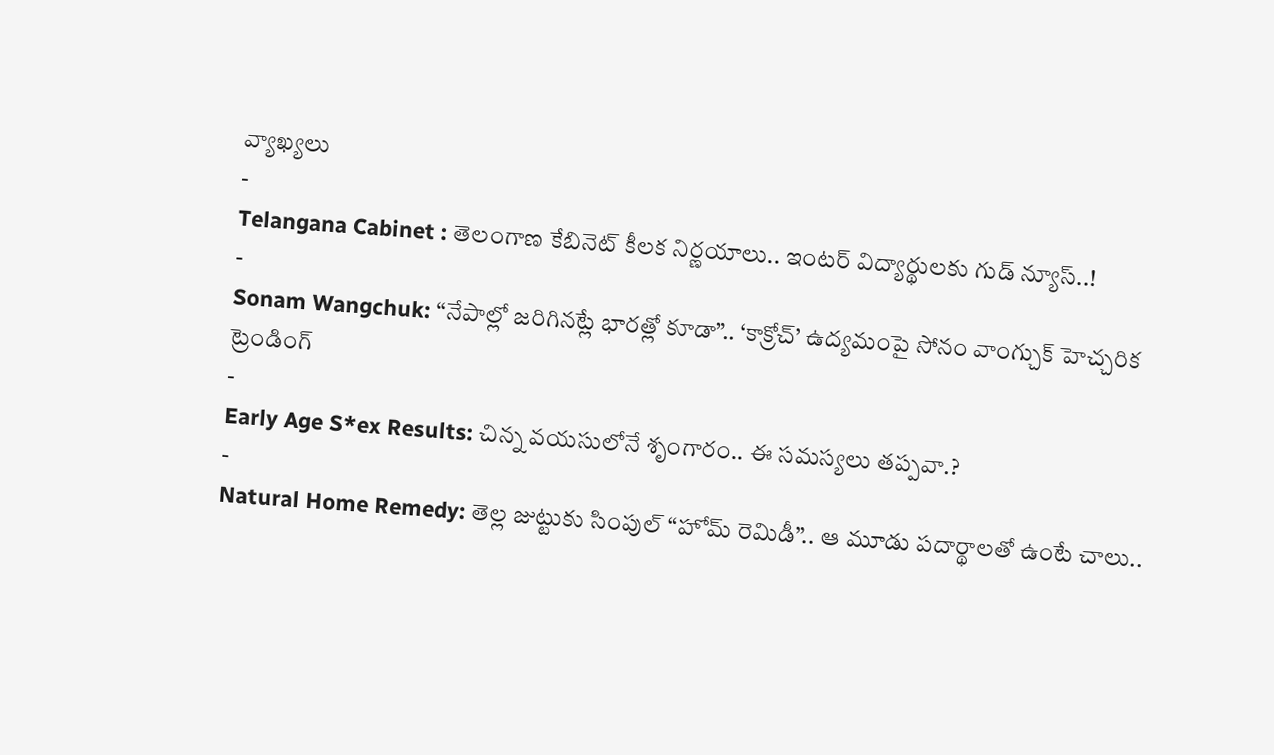వ్యాఖ్యలు
-
Telangana Cabinet : తెలంగాణ కేబినెట్ కీలక నిర్ణయాలు.. ఇంటర్ విద్యార్థులకు గుడ్ న్యూస్..!
-
Sonam Wangchuk: “నేపాల్లో జరిగినట్లే భారత్లో కూడా”.. ‘కాక్రోచ్’ ఉద్యమంపై సోనం వాంగ్చుక్ హెచ్చరిక
ట్రెండింగ్
-
Early Age S*ex Results: చిన్న వయసులోనే శృంగారం.. ఈ సమస్యలు తప్పవా.?
-
Natural Home Remedy: తెల్ల జుట్టుకు సింపుల్ “హోమ్ రెమిడీ”.. ఆ మూడు పదార్థాలతో ఉంటే చాలు..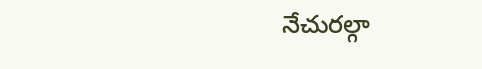నేచురల్గా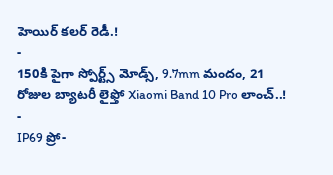హెయిర్ కలర్ రెడీ.!
-
150కి పైగా స్పోర్ట్స్ మోడ్స్, 9.7mm మందం, 21 రోజుల బ్యాటరీ లైఫ్తో Xiaomi Band 10 Pro లాంచ్..!
-
IP69 ప్రో-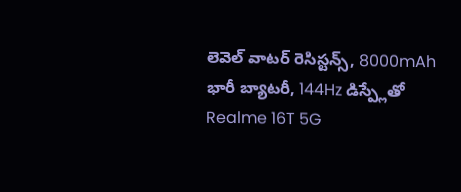లెవెల్ వాటర్ రెసిస్టన్స్, 8000mAh భారీ బ్యాటరీ, 144Hz డిస్ప్లేతో Realme 16T 5G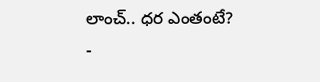లాంచ్.. ధర ఎంతంటే?
-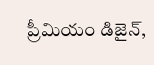ప్రీమియం డిజైన్,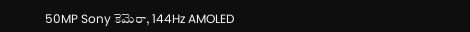50MP Sony కెమెరా, 144Hz AMOLED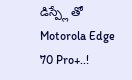డిస్ప్లే తో Motorola Edge 70 Pro+..!